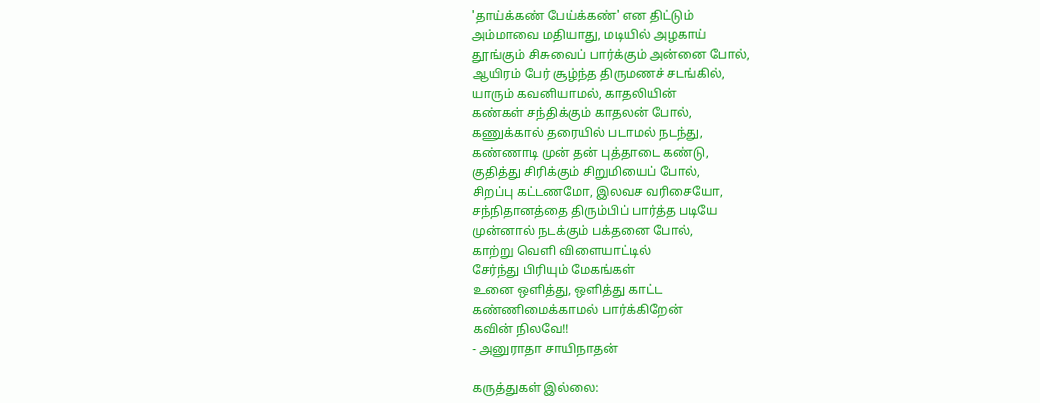'தாய்க்கண் பேய்க்கண்' என திட்டும்
அம்மாவை மதியாது, மடியில் அழகாய்
தூங்கும் சிசுவைப் பார்க்கும் அன்னை போல்,
ஆயிரம் பேர் சூழ்ந்த திருமணச் சடங்கில்,
யாரும் கவனியாமல், காதலியின்
கண்கள் சந்திக்கும் காதலன் போல்,
கணுக்கால் தரையில் படாமல் நடந்து,
கண்ணாடி முன் தன் புத்தாடை கண்டு,
குதித்து சிரிக்கும் சிறுமியைப் போல்,
சிறப்பு கட்டணமோ, இலவச வரிசையோ,
சந்நிதானத்தை திரும்பிப் பார்த்த படியே
முன்னால் நடக்கும் பக்தனை போல்,
காற்று வெளி விளையாட்டில்
சேர்ந்து பிரியும் மேகங்கள்
உனை ஒளித்து, ஒளித்து காட்ட
கண்ணிமைக்காமல் பார்க்கிறேன்
கவின் நிலவே!!
- அனுராதா சாயிநாதன்

கருத்துகள் இல்லை: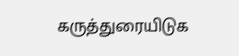கருத்துரையிடுக